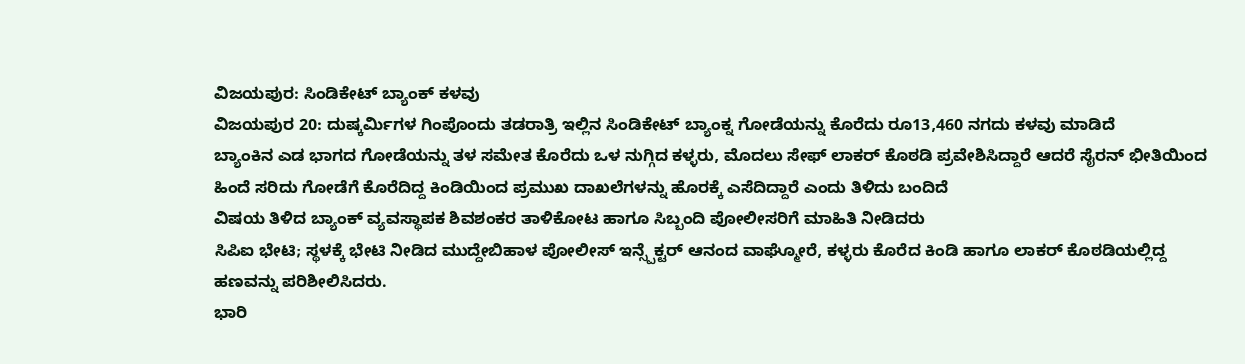ವಿಜಯಪುರ: ಸಿಂಡಿಕೇಟ್ ಬ್ಯಾಂಕ್ ಕಳವು
ವಿಜಯಪುರ 20: ದುಷ್ಕರ್ಮಿಗಳ ಗಿಂಪೊಂದು ತಡರಾತ್ರಿ ಇಲ್ಲಿನ ಸಿಂಡಿಕೇಟ್ ಬ್ಯಾಂಕ್ನ ಗೋಡೆಯನ್ನು ಕೊರೆದು ರೂ13,460 ನಗದು ಕಳವು ಮಾಡಿದೆ
ಬ್ಯಾಂಕಿನ ಎಡ ಭಾಗದ ಗೋಡೆಯನ್ನು ತಳ ಸಮೇತ ಕೊರೆದು ಒಳ ನುಗ್ಗಿದ ಕಳ್ಳರು, ಮೊದಲು ಸೇಫ್ ಲಾಕರ್ ಕೊಠಡಿ ಪ್ರವೇಶಿಸಿದ್ದಾರೆ ಆದರೆ ಸೈರನ್ ಭೀತಿಯಿಂದ ಹಿಂದೆ ಸರಿದು ಗೋಡೆಗೆ ಕೊರೆದಿದ್ದ ಕಿಂಡಿಯಿಂದ ಪ್ರಮುಖ ದಾಖಲೆಗಳನ್ನು ಹೊರಕ್ಕೆ ಎಸೆದಿದ್ದಾರೆ ಎಂದು ತಿಳಿದು ಬಂದಿದೆ
ವಿಷಯ ತಿಳಿದ ಬ್ಯಾಂಕ್ ವ್ಯವಸ್ಥಾಪಕ ಶಿವಶಂಕರ ತಾಳಿಕೋಟ ಹಾಗೂ ಸಿಬ್ಬಂದಿ ಪೋಲೀಸರಿಗೆ ಮಾಹಿತಿ ನೀಡಿದರು
ಸಿಪಿಐ ಭೇಟಿ; ಸ್ಥಳಕ್ಕೆ ಭೇಟಿ ನೀಡಿದ ಮುದ್ದೇಬಿಹಾಳ ಪೋಲೀಸ್ ಇನ್ಸ್ಪೆಕ್ಟರ್ ಆನಂದ ವಾಘ್ಮೋರೆ, ಕಳ್ಳರು ಕೊರೆದ ಕಿಂಡಿ ಹಾಗೂ ಲಾಕರ್ ಕೊಠಡಿಯಲ್ಲಿದ್ದ ಹಣವನ್ನು ಪರಿಶೀಲಿಸಿದರು.
ಭಾರಿ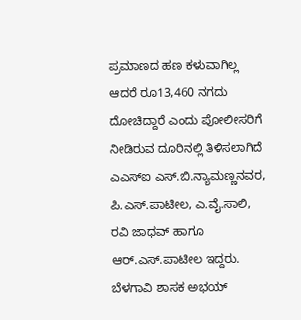ಪ್ರಮಾಣದ ಹಣ ಕಳುವಾಗಿಲ್ಲ ಆದರೆ ರೂ13,460 ನಗದು ದೋಚಿದ್ದಾರೆ ಎಂದು ಪೋಲೀಸರಿಗೆ ನೀಡಿರುವ ದೂರಿನಲ್ಲಿ ತಿಳಿಸಲಾಗಿದೆ
ಎಎಸ್ಐ ಎಸ್.ಬಿ.ನ್ಯಾಮಣ್ಣನವರ, ಪಿ.ಎಸ್.ಪಾಟೀಲ, ಎ.ವೈ.ಸಾಲಿ, ರವಿ ಜಾಧವ್ ಹಾಗೂ ಆರ್.ಎಸ್.ಪಾಟೀಲ ಇದ್ದರು.
ಬೆಳಗಾವಿ ಶಾಸಕ ಅಭಯ್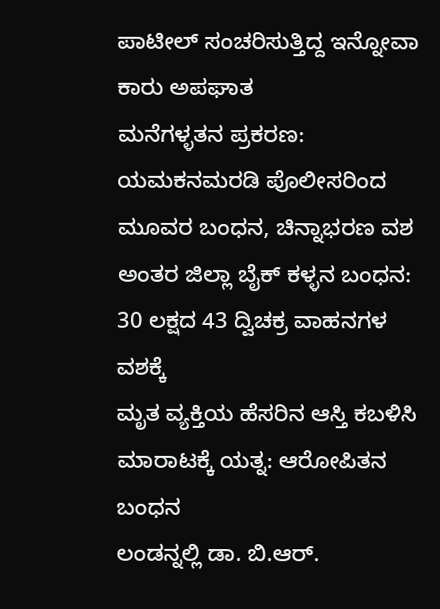ಪಾಟೀಲ್ ಸಂಚರಿಸುತ್ತಿದ್ದ ಇನ್ನೋವಾ ಕಾರು ಅಪಘಾತ
ಮನೆಗಳ್ಳತನ ಪ್ರಕರಣ: ಯಮಕನಮರಡಿ ಪೊಲೀಸರಿಂದ ಮೂವರ ಬಂಧನ, ಚಿನ್ನಾಭರಣ ವಶ
ಅಂತರ ಜಿಲ್ಲಾ ಬೈಕ್ ಕಳ್ಳನ ಬಂಧನ: 30 ಲಕ್ಷದ 43 ದ್ವಿಚಕ್ರ ವಾಹನಗಳ ವಶಕ್ಕೆ
ಮೃತ ವ್ಯಕ್ತಿಯ ಹೆಸರಿನ ಆಸ್ತಿ ಕಬಳಿಸಿ ಮಾರಾಟಕ್ಕೆ ಯತ್ನ: ಆರೋಪಿತನ ಬಂಧನ
ಲಂಡನ್ನಲ್ಲಿ ಡಾ. ಬಿ.ಆರ್.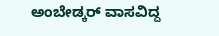ಅಂಬೇಡ್ಕರ್ ವಾಸವಿದ್ದ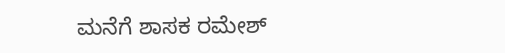ಮನೆಗೆ ಶಾಸಕ ರಮೇಶ್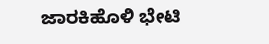ಜಾರಕಿಹೊಳಿ ಭೇಟಿ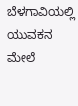ಬೆಳಗಾವಿಯಲ್ಲಿ ಯುವಕನ ಮೇಲೆ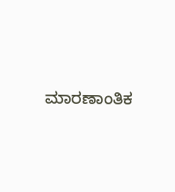ಮಾರಣಾಂತಿಕ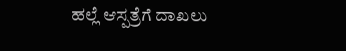ಹಲ್ಲೆ ಆಸ್ಪತ್ರೆಗೆ ದಾಖಲು